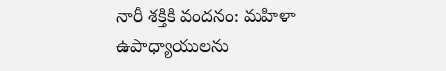నారీ శక్తికి వందనం: మహిళా ఉపాధ్యాయులను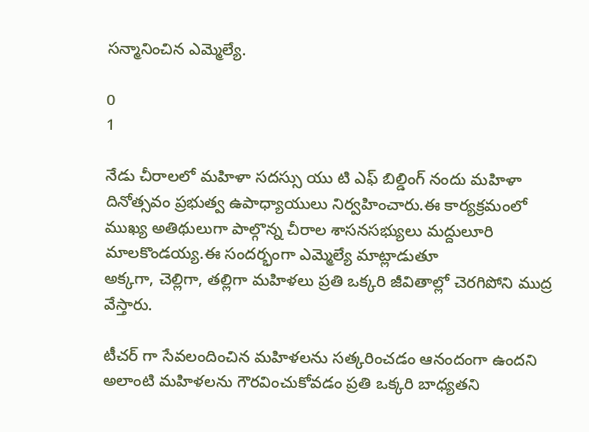సన్మానించిన ఎమ్మెల్యే.

0
1

నేడు చీరాలలో మహిళా సదస్సు యు టి ఎఫ్ బిల్డింగ్ నందు మహిళా దినోత్సవం ప్రభుత్వ ఉపాధ్యాయులు నిర్వహించారు.ఈ కార్యక్రమంలో ముఖ్య అతిథులుగా పాల్గొన్న చీరాల శాసనసభ్యులు మద్దులూరి మాలకొండయ్య.ఈ సందర్భంగా ఎమ్మెల్యే మాట్లాడుతూ
అక్కగా, చెల్లిగా, తల్లిగా మహిళలు ప్రతి ఒక్కరి జీవితాల్లో చెరగిపోని ముద్ర వేస్తారు.

టీచర్ గా సేవలందించిన మహిళలను సత్కరించడం ఆనందంగా ఉందని అలాంటి మహిళలను గౌరవించుకోవడం ప్రతి ఒక్కరి బాధ్యతని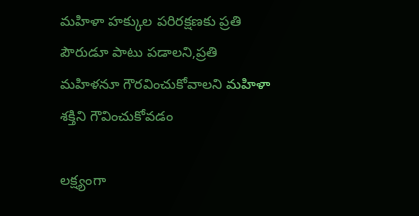మహిళా హక్కుల పరిరక్షణకు ప్రతి పౌరుడూ పాటు పడాలని,ప్రతి మహిళనూ గౌరవించుకోవాలని మహిళా శక్తిని గౌవించుకోవడం

లక్ష్యంగా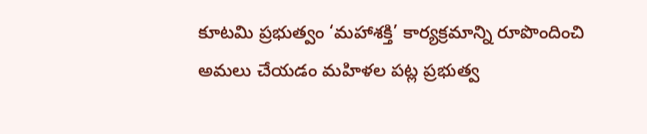కూటమి ప్రభుత్వం ‘మహాశక్తి’ కార్యక్రమాన్ని రూపొందించి అమలు చేయడం మహిళల పట్ల ప్రభుత్వ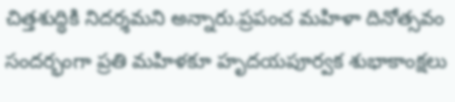చిత్తశుద్ధికి నిదర్శమని అన్నారు.ప్రపంచ మహిళా దినోత్సవం సందర్భంగా ప్రతి మహిళకూ హృదయపూర్వక శుభాకాంక్షలు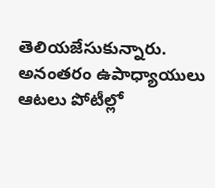తెలియజేసుకున్నారు. అనంతరం ఉపాధ్యాయులు ఆటలు పోటీల్లో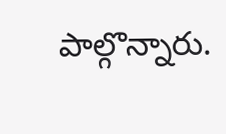పాల్గొన్నారు.